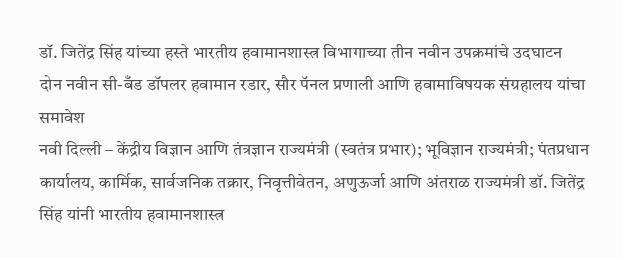डॉ. जितेंद्र सिंह यांच्या हस्ते भारतीय हवामानशास्त्र विभागाच्या तीन नवीन उपक्रमांचे उदघाटन
दोन नवीन सी-बँड डॉपलर हवामान रडार, सौर पॅनल प्रणाली आणि हवामाविषयक संग्रहालय यांचा समावेश
नवी दिल्ली – केंद्रीय विज्ञान आणि तंत्रज्ञान राज्यमंत्री (स्वतंत्र प्रभार); भूविज्ञान राज्यमंत्री; पंतप्रधान कार्यालय, कार्मिक, सार्वजनिक तक्रार, निवृत्तीवेतन, अणुऊर्जा आणि अंतराळ राज्यमंत्री डॉ. जितेंद्र सिंह यांनी भारतीय हवामानशास्त्र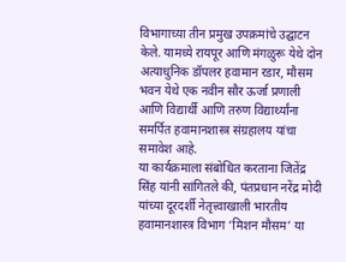विभागाच्या तीन प्रमुख उपक्रमांचे उद्घाटन केले. यामध्ये रायपूर आणि मंगळुरू येथे दोन अत्याधुनिक डॉपलर हवामान रडार, मौसम भवन येथे एक नवीन सौर ऊर्जा प्रणाली आणि विद्यार्थी आणि तरुण विद्यार्थ्यांना समर्पित हवामानशास्त्र संग्रहालय यांचा समावेश आहे.
या कार्यक्रमाला संबोधित करताना जितेंद्र सिंह यांनी सांगितले की, पंतप्रधान नरेंद्र मोदी यांच्या दूरदर्शी नेतृत्त्वाखाली भारतीय हवामानशास्त्र विभाग ‘मिशन मौसम’ या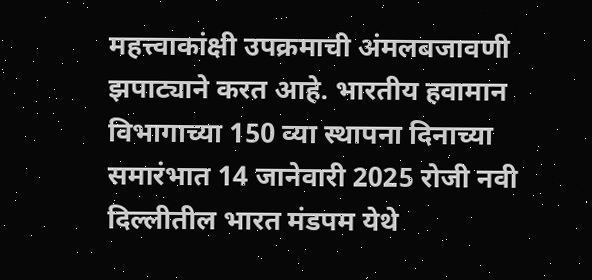महत्त्वाकांक्षी उपक्रमाची अंमलबजावणी झपाट्याने करत आहे. भारतीय हवामान विभागाच्या 150 व्या स्थापना दिनाच्या समारंभात 14 जानेवारी 2025 रोजी नवी दिल्लीतील भारत मंडपम येथे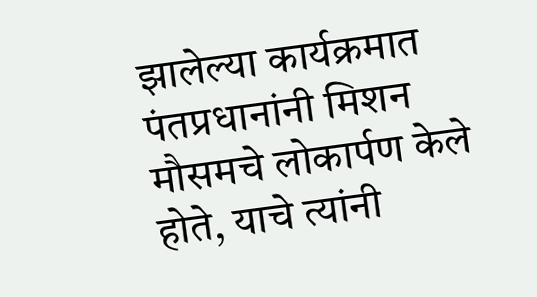झालेल्या कार्यक्रमात पंतप्रधानांनी मिशन मौसमचे लोकार्पण केले होते, याचे त्यांनी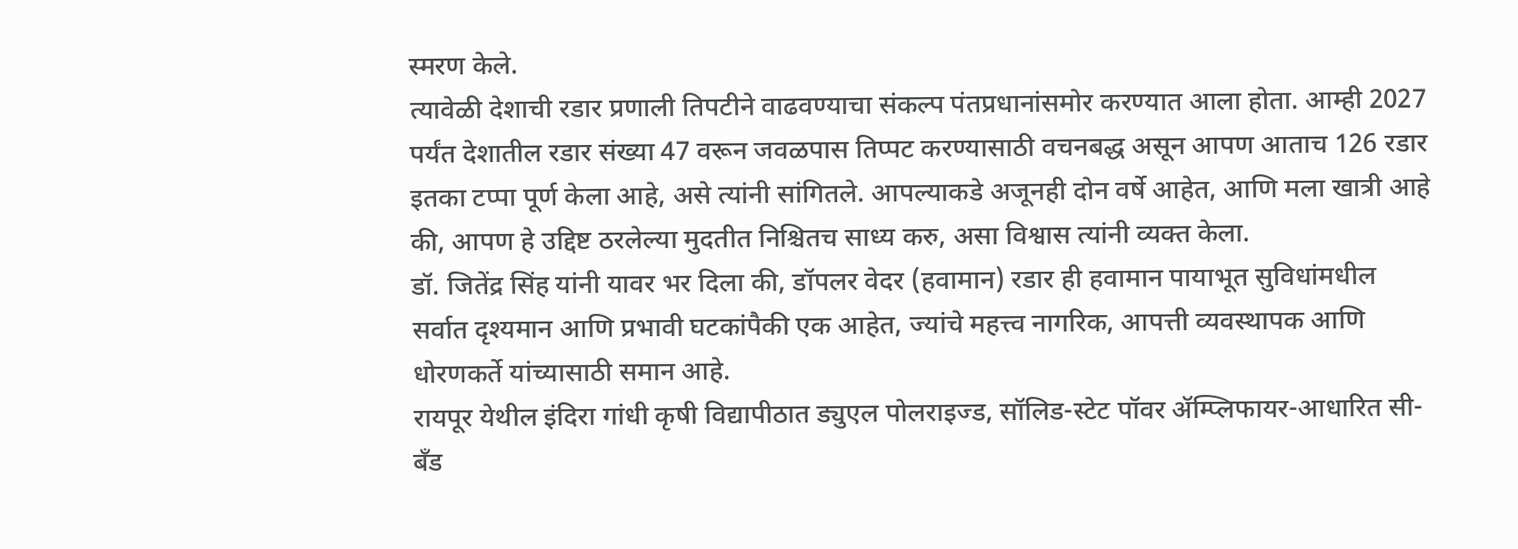स्मरण केले.
त्यावेळी देशाची रडार प्रणाली तिपटीने वाढवण्याचा संकल्प पंतप्रधानांसमोर करण्यात आला होता. आम्ही 2027 पर्यंत देशातील रडार संख्या 47 वरून जवळपास तिप्पट करण्यासाठी वचनबद्ध असून आपण आताच 126 रडार इतका टप्पा पूर्ण केला आहे, असे त्यांनी सांगितले. आपल्याकडे अजूनही दोन वर्षे आहेत, आणि मला खात्री आहे की, आपण हे उद्दिष्ट ठरलेल्या मुदतीत निश्चितच साध्य करु, असा विश्वास त्यांनी व्यक्त केला.
डॉ. जितेंद्र सिंह यांनी यावर भर दिला की, डॉपलर वेदर (हवामान) रडार ही हवामान पायाभूत सुविधांमधील सर्वात दृश्यमान आणि प्रभावी घटकांपैकी एक आहेत, ज्यांचे महत्त्व नागरिक, आपत्ती व्यवस्थापक आणि धोरणकर्ते यांच्यासाठी समान आहे.
रायपूर येथील इंदिरा गांधी कृषी विद्यापीठात ड्युएल पोलराइज्ड, सॉलिड-स्टेट पॉवर ॲम्प्लिफायर-आधारित सी-बँड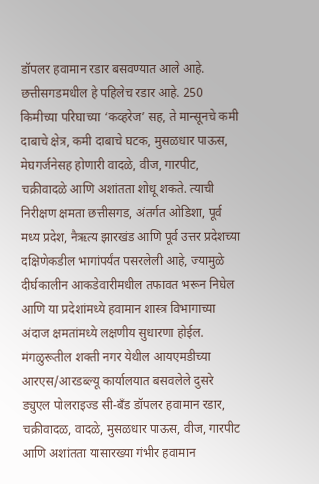डॉपलर हवामान रडार बसवण्यात आले आहे. छत्तीसगडमधील हे पहिलेच रडार आहे. 250 किमीच्या परिघाच्या ‘कव्हरेज’ सह, ते मान्सूनचे कमी दाबाचे क्षेत्र, कमी दाबाचे घटक, मुसळधार पाऊस, मेघगर्जनेसह होणारी वादळे, वीज, गारपीट, चक्रीवादळे आणि अशांतता शोधू शकते. त्याची निरीक्षण क्षमता छत्तीसगड, अंतर्गत ओडिशा, पूर्व मध्य प्रदेश, नैऋत्य झारखंड आणि पूर्व उत्तर प्रदेशच्या दक्षिणेकडील भागांपर्यंत पसरलेली आहे, ज्यामुळे दीर्घकालीन आकडेवारीमधील तफावत भरून निघेल आणि या प्रदेशांमध्ये हवामान शास्त्र विभागाच्या अंदाज क्षमतांमध्ये लक्षणीय सुधारणा होईल.
मंगळुरूतील शक्ती नगर येथील आयएमडीच्या आरएस/आरडब्ल्यू कार्यालयात बसवलेले दुसरे ड्युएल पोलराइज्ड सी-बँड डॉपलर हवामान रडार, चक्रीवादळ, वादळे, मुसळधार पाऊस, वीज, गारपीट आणि अशांतता यासारख्या गंभीर हवामान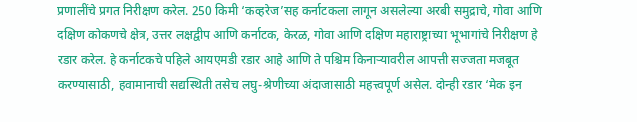प्रणालींचे प्रगत निरीक्षण करेल. 250 किमी ‘कव्हरेज’सह कर्नाटकला लागून असलेल्या अरबी समुद्राचे, गोवा आणि दक्षिण कोकणचे क्षेत्र, उत्तर लक्षद्वीप आणि कर्नाटक, केरळ, गोवा आणि दक्षिण महाराष्ट्राच्या भूभागांचे निरीक्षण हे रडार करेल. हे कर्नाटकचे पहिले आयएमडी रडार आहे आणि ते पश्चिम किनाऱ्यावरील आपत्ती सज्जता मजबूत करण्यासाठी, हवामानाची सद्यस्थिती तसेच लघु-श्रेणीच्या अंदाजासाठी महत्त्वपूर्ण असेल. दोन्ही रडार ‘मेक इन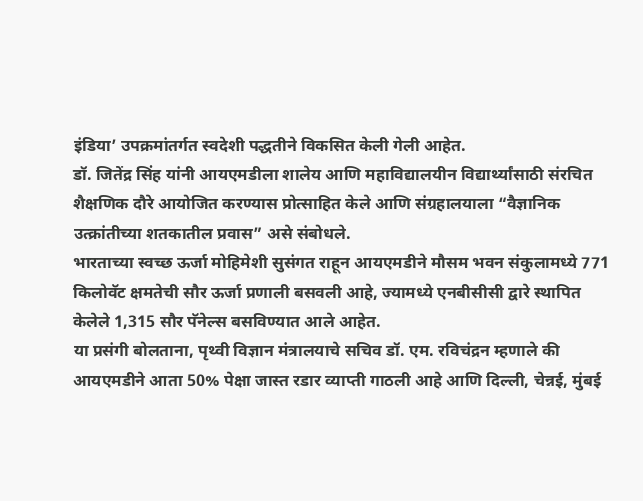इंडिया’ उपक्रमांतर्गत स्वदेशी पद्धतीने विकसित केली गेली आहेत.
डॉ. जितेंद्र सिंह यांनी आयएमडीला शालेय आणि महाविद्यालयीन विद्यार्थ्यांसाठी संरचित शैक्षणिक दौरे आयोजित करण्यास प्रोत्साहित केले आणि संग्रहालयाला “वैज्ञानिक उत्क्रांतीच्या शतकातील प्रवास” असे संबोधले.
भारताच्या स्वच्छ ऊर्जा मोहिमेशी सुसंगत राहून आयएमडीने मौसम भवन संकुलामध्ये 771 किलोवॅट क्षमतेची सौर ऊर्जा प्रणाली बसवली आहे, ज्यामध्ये एनबीसीसी द्वारे स्थापित केलेले 1,315 सौर पॅनेल्स बसविण्यात आले आहेत.
या प्रसंगी बोलताना, पृथ्वी विज्ञान मंत्रालयाचे सचिव डॉ. एम. रविचंद्रन म्हणाले की आयएमडीने आता 50% पेक्षा जास्त रडार व्याप्ती गाठली आहे आणि दिल्ली, चेन्नई, मुंबई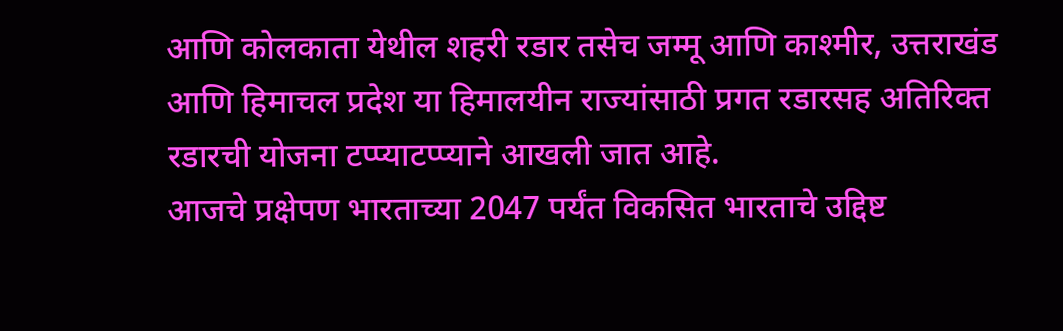आणि कोलकाता येथील शहरी रडार तसेच जम्मू आणि काश्मीर, उत्तराखंड आणि हिमाचल प्रदेश या हिमालयीन राज्यांसाठी प्रगत रडारसह अतिरिक्त रडारची योजना टप्प्याटप्प्याने आखली जात आहे.
आजचे प्रक्षेपण भारताच्या 2047 पर्यंत विकसित भारताचे उद्दिष्ट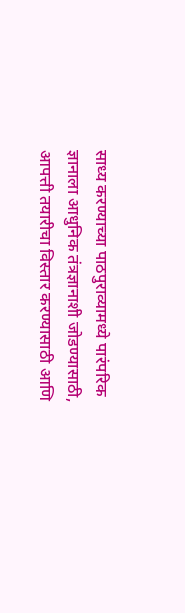साध्य करण्याच्या पाठपुराव्यामध्ये पारंपरिक ज्ञानाला आधुनिक तंत्रज्ञानाशी जोडण्यासाठी, आपत्ती तयारीचा विस्तार करण्यासाठी आणि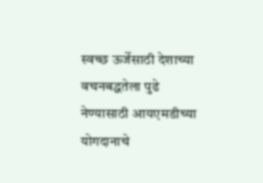स्वच्छ ऊर्जेसाठी देशाच्या वचनबद्धतेला पुढे नेण्यासाठी आयएमडीच्या योगदानाचे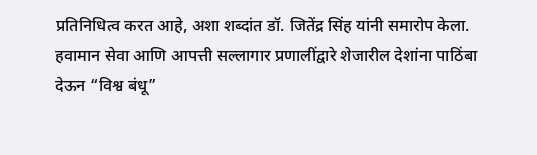प्रतिनिधित्व करत आहे, अशा शब्दांत डॉ. जितेंद्र सिंह यांनी समारोप केला. हवामान सेवा आणि आपत्ती सल्लागार प्रणालींद्वारे शेजारील देशांना पाठिंबा देऊन “विश्व बंधू”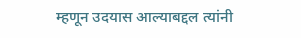म्हणून उदयास आल्याबद्दल त्यांनी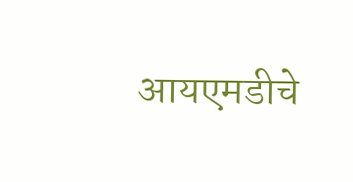आयएमडीचे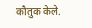कौतुक केले.